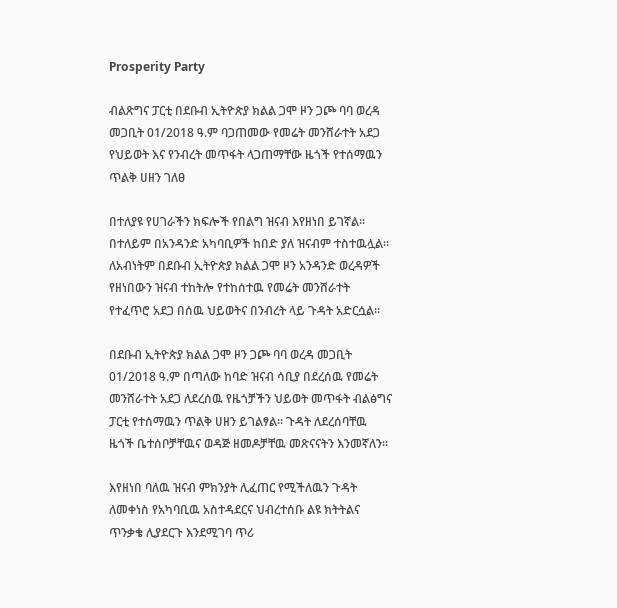Prosperity Party

ብልጽግና ፓርቲ በደቡብ ኢትዮጵያ ክልል ጋሞ ዞን ጋጮ ባባ ወረዳ መጋቢት 01/2018 ዓ.ም ባጋጠመው የመሬት መንሸራተት አደጋ የህይወት እና የንብረት መጥፋት ላጋጠማቸው ዜጎች የተሰማዉን ጥልቅ ሀዘን ገለፀ

በተለያዩ የሀገራችን ክፍሎች የበልግ ዝናብ እየዘነበ ይገኛል፡፡ በተለይም በአንዳንድ አካባቢዎች ከበድ ያለ ዝናብም ተስተዉሏል፡፡ ለአብነትም በደቡብ ኢትዮጵያ ክልል ጋሞ ዞን አንዳንድ ወረዳዎች የዘነበውን ዝናብ ተከትሎ የተከሰተዉ የመሬት መንሸራተት የተፈጥሮ አደጋ በሰዉ ህይወትና በንብረት ላይ ጉዳት አድርሷል፡፡

በደቡብ ኢትዮጵያ ክልል ጋሞ ዞን ጋጮ ባባ ወረዳ መጋቢት 01/2018 ዓ.ም በጣለው ከባድ ዝናብ ሳቢያ በደረሰዉ የመሬት መንሸራተት አደጋ ለደረሰዉ የዜጎቻችን ህይወት መጥፋት ብልፅግና ፓርቲ የተሰማዉን ጥልቅ ሀዘን ይገልፃል፡፡ ጉዳት ለደረሰባቸዉ ዜጎች ቤተሰቦቻቸዉና ወዳጅ ዘመዶቻቸዉ መጽናናትን እንመኛለን፡፡

እየዘነበ ባለዉ ዝናብ ምክንያት ሊፈጠር የሚችለዉን ጉዳት ለመቀነስ የአካባቢዉ አስተዳደርና ህብረተሰቡ ልዩ ክትትልና ጥንቃቄ ሊያደርጉ እንደሚገባ ጥሪ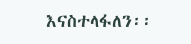እናስተላፋለን፡፡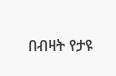በብዛት የታዩ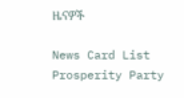ዜናዎች

News Card List
Prosperity Party